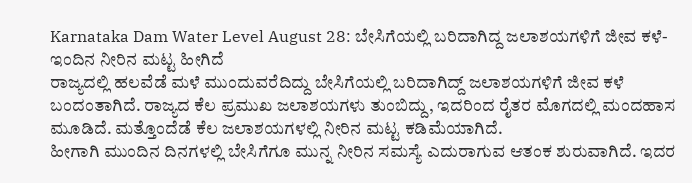Karnataka Dam Water Level August 28: ಬೇಸಿಗೆಯಲ್ಲಿ ಬರಿದಾಗಿದ್ದ ಜಲಾಶಯಗಳಿಗೆ ಜೀವ ಕಳೆ- ಇಂದಿನ ನೀರಿನ ಮಟ್ಟ ಹೀಗಿದೆ
ರಾಜ್ಯದಲ್ಲಿ ಹಲವೆಡೆ ಮಳೆ ಮುಂದುವರೆದಿದ್ದು ಬೇಸಿಗೆಯಲ್ಲಿ ಬರಿದಾಗಿದ್ದ್ ಜಲಾಶಯಗಳಿಗೆ ಜೀವ ಕಳೆ ಬಂದಂತಾಗಿದೆ. ರಾಜ್ಯದ ಕೆಲ ಪ್ರಮುಖ ಜಲಾಶಯಗಳು ತುಂಬಿದ್ದು, ಇದರಿಂದ ರೈತರ ಮೊಗದಲ್ಲಿ ಮಂದಹಾಸ ಮೂಡಿದೆ. ಮತ್ತೊಂದೆಡೆ ಕೆಲ ಜಲಾಶಯಗಳಲ್ಲಿ ನೀರಿನ ಮಟ್ಟ ಕಡಿಮೆಯಾಗಿದೆ.
ಹೀಗಾಗಿ ಮುಂದಿನ ದಿನಗಳಲ್ಲಿ ಬೇಸಿಗೆಗೂ ಮುನ್ನ ನೀರಿನ ಸಮಸ್ಯೆ ಎದುರಾಗುವ ಆತಂಕ ಶುರುವಾಗಿದೆ. ಇದರ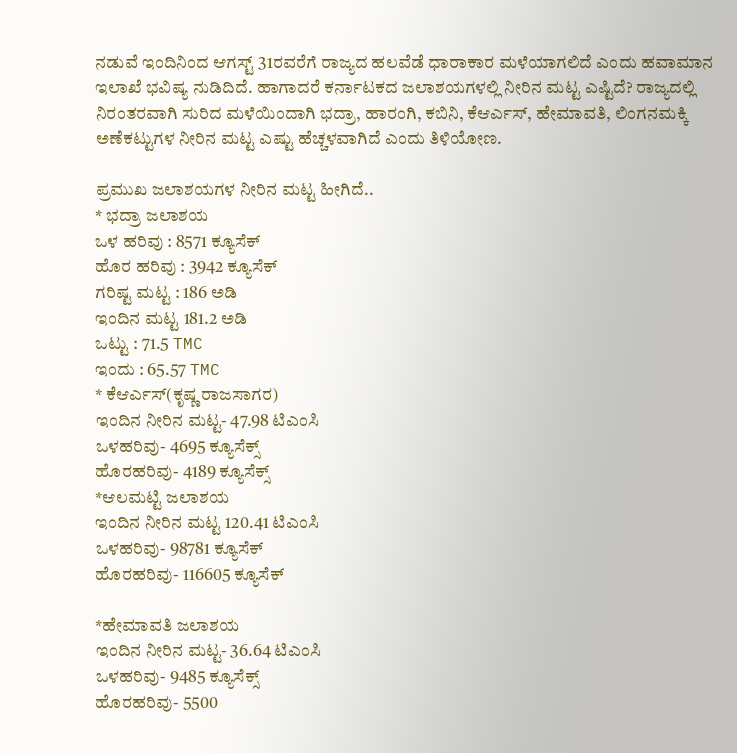ನಡುವೆ ಇಂದಿನಿಂದ ಆಗಸ್ಟ್ 31ರವರೆಗೆ ರಾಜ್ಯದ ಹಲವೆಡೆ ಧಾರಾಕಾರ ಮಳೆಯಾಗಲಿದೆ ಎಂದು ಹವಾಮಾನ ಇಲಾಖೆ ಭವಿಷ್ಯ ನುಡಿದಿದೆ. ಹಾಗಾದರೆ ಕರ್ನಾಟಕದ ಜಲಾಶಯಗಳಲ್ಲಿ ನೀರಿನ ಮಟ್ಟ ಎಷ್ಟಿದೆ? ರಾಜ್ಯದಲ್ಲಿ ನಿರಂತರವಾಗಿ ಸುರಿದ ಮಳೆಯಿಂದಾಗಿ ಭದ್ರಾ, ಹಾರಂಗಿ, ಕಬಿನಿ, ಕೆಆರ್ಎಸ್, ಹೇಮಾವತಿ, ಲಿಂಗನಮಕ್ಕಿ ಅಣೆಕಟ್ಟುಗಳ ನೀರಿನ ಮಟ್ಟ ಎಷ್ಟು ಹೆಚ್ಚಳವಾಗಿದೆ ಎಂದು ತಿಳಿಯೋಣ.

ಪ್ರಮುಖ ಜಲಾಶಯಗಳ ನೀರಿನ ಮಟ್ಟ ಹೀಗಿದೆ..
* ಭದ್ರಾ ಜಲಾಶಯ
ಒಳ ಹರಿವು : 8571 ಕ್ಯೂಸೆಕ್
ಹೊರ ಹರಿವು : 3942 ಕ್ಯೂಸೆಕ್
ಗರಿಷ್ಟ ಮಟ್ಟ : 186 ಅಡಿ
ಇಂದಿನ ಮಟ್ಟ 181.2 ಅಡಿ
ಒಟ್ಟು : 71.5 TMC
ಇಂದು : 65.57 TMC
* ಕೆಆರ್ಎಸ್(ಕೃಷ್ಣ ರಾಜಸಾಗರ)
ಇಂದಿನ ನೀರಿನ ಮಟ್ಟ- 47.98 ಟಿಎಂಸಿ
ಒಳಹರಿವು- 4695 ಕ್ಯೂಸೆಕ್ಸ್
ಹೊರಹರಿವು- 4189 ಕ್ಯೂಸೆಕ್ಸ್
*ಆಲಮಟ್ಟಿ ಜಲಾಶಯ
ಇಂದಿನ ನೀರಿನ ಮಟ್ಟ 120.41 ಟಿಎಂಸಿ
ಒಳಹರಿವು- 98781 ಕ್ಯೂಸೆಕ್
ಹೊರಹರಿವು- 116605 ಕ್ಯೂಸೆಕ್

*ಹೇಮಾವತಿ ಜಲಾಶಯ
ಇಂದಿನ ನೀರಿನ ಮಟ್ಟ- 36.64 ಟಿಎಂಸಿ
ಒಳಹರಿವು- 9485 ಕ್ಯೂಸೆಕ್ಸ್
ಹೊರಹರಿವು- 5500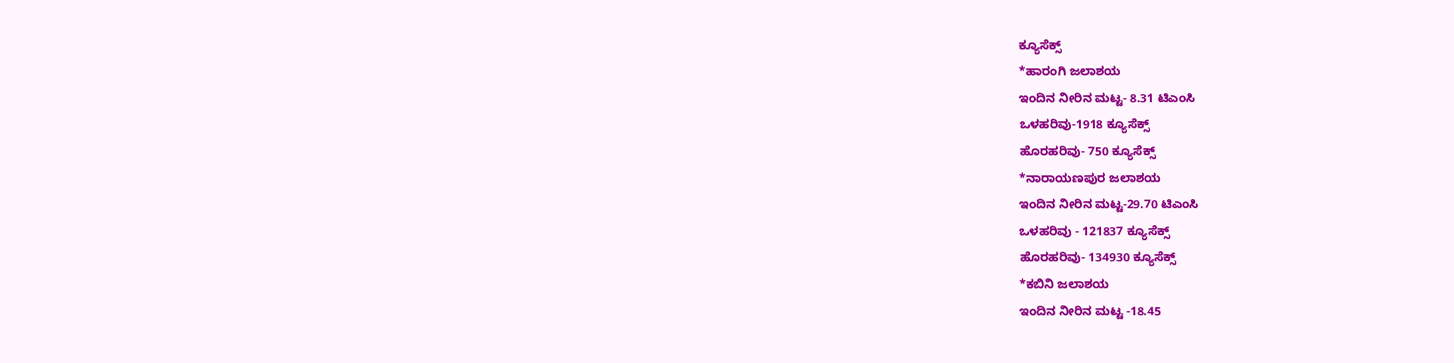ಕ್ಯೂಸೆಕ್ಸ್
*ಹಾರಂಗಿ ಜಲಾಶಯ
ಇಂದಿನ ನೀರಿನ ಮಟ್ಟ- 8.31 ಟಿಎಂಸಿ
ಒಳಹರಿವು-1918 ಕ್ಯೂಸೆಕ್ಸ್
ಹೊರಹರಿವು- 750 ಕ್ಯೂಸೆಕ್ಸ್
*ನಾರಾಯಣಪುರ ಜಲಾಶಯ
ಇಂದಿನ ನೀರಿನ ಮಟ್ಟ-29.70 ಟಿಎಂಸಿ
ಒಳಹರಿವು - 121837 ಕ್ಯೂಸೆಕ್ಸ್
ಹೊರಹರಿವು- 134930 ಕ್ಯೂಸೆಕ್ಸ್
*ಕಬಿನಿ ಜಲಾಶಯ
ಇಂದಿನ ನೀರಿನ ಮಟ್ಟ -18.45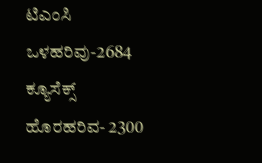ಟಿಎಂಸಿ
ಒಳಹರಿವು-2684 ಕ್ಯೂಸೆಕ್ಸ್
ಹೊರಹರಿವ- 2300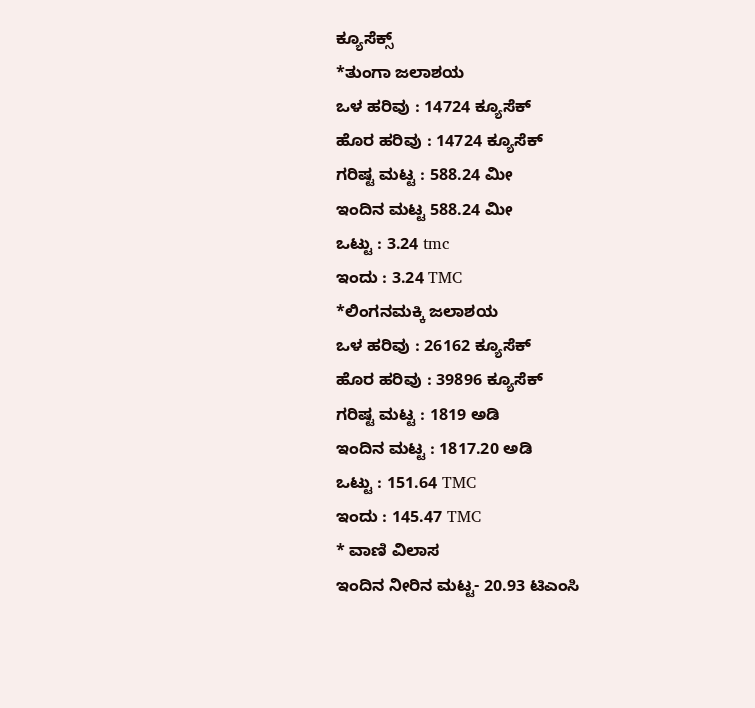ಕ್ಯೂಸೆಕ್ಸ್
*ತುಂಗಾ ಜಲಾಶಯ
ಒಳ ಹರಿವು : 14724 ಕ್ಯೂಸೆಕ್
ಹೊರ ಹರಿವು : 14724 ಕ್ಯೂಸೆಕ್
ಗರಿಷ್ಟ ಮಟ್ಟ : 588.24 ಮೀ
ಇಂದಿನ ಮಟ್ಟ 588.24 ಮೀ
ಒಟ್ಟು : 3.24 tmc
ಇಂದು : 3.24 TMC
*ಲಿಂಗನಮಕ್ಕಿ ಜಲಾಶಯ
ಒಳ ಹರಿವು : 26162 ಕ್ಯೂಸೆಕ್
ಹೊರ ಹರಿವು : 39896 ಕ್ಯೂಸೆಕ್
ಗರಿಷ್ಟ ಮಟ್ಟ : 1819 ಅಡಿ
ಇಂದಿನ ಮಟ್ಟ : 1817.20 ಅಡಿ
ಒಟ್ಟು : 151.64 TMC
ಇಂದು : 145.47 TMC
* ವಾಣಿ ವಿಲಾಸ
ಇಂದಿನ ನೀರಿನ ಮಟ್ಟ- 20.93 ಟಿಎಂಸಿ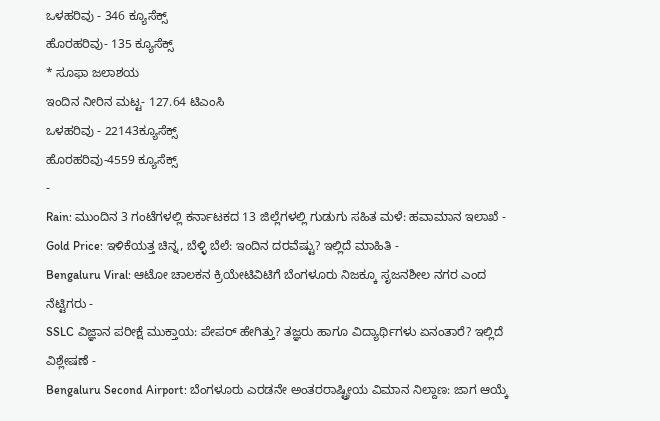ಒಳಹರಿವು - 346 ಕ್ಯೂಸೆಕ್ಸ್
ಹೊರಹರಿವು- 135 ಕ್ಯೂಸೆಕ್ಸ್
* ಸೂಫಾ ಜಲಾಶಯ
ಇಂದಿನ ನೀರಿನ ಮಟ್ಟ- 127.64 ಟಿಎಂಸಿ
ಒಳಹರಿವು - 22143ಕ್ಯೂಸೆಕ್ಸ್
ಹೊರಹರಿವು-4559 ಕ್ಯೂಸೆಕ್ಸ್
-
Rain: ಮುಂದಿನ 3 ಗಂಟೆಗಳಲ್ಲಿ ಕರ್ನಾಟಕದ 13 ಜಿಲ್ಲೆಗಳಲ್ಲಿ ಗುಡುಗು ಸಹಿತ ಮಳೆ: ಹವಾಮಾನ ಇಲಾಖೆ -
Gold Price: ಇಳಿಕೆಯತ್ತ ಚಿನ್ನ, ಬೆಳ್ಳಿ ಬೆಲೆ: ಇಂದಿನ ದರವೆಷ್ಟು? ಇಲ್ಲಿದೆ ಮಾಹಿತಿ -
Bengaluru Viral: ಆಟೋ ಚಾಲಕನ ಕ್ರಿಯೇಟಿವಿಟಿಗೆ ಬೆಂಗಳೂರು ನಿಜಕ್ಕೂ ಸೃಜನಶೀಲ ನಗರ ಎಂದ ನೆಟ್ಟಿಗರು -
SSLC ವಿಜ್ಞಾನ ಪರೀಕ್ಷೆ ಮುಕ್ತಾಯ: ಪೇಪರ್ ಹೇಗಿತ್ತು? ತಜ್ಞರು ಹಾಗೂ ವಿದ್ಯಾರ್ಥಿಗಳು ಏನಂತಾರೆ? ಇಲ್ಲಿದೆ ವಿಶ್ಲೇಷಣೆ -
Bengaluru Second Airport: ಬೆಂಗಳೂರು ಎರಡನೇ ಅಂತರರಾಷ್ಟ್ರೀಯ ವಿಮಾನ ನಿಲ್ದಾಣ: ಜಾಗ ಆಯ್ಕೆ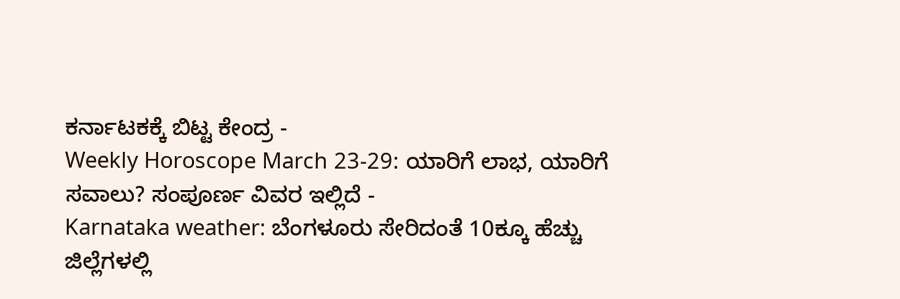ಕರ್ನಾಟಕಕ್ಕೆ ಬಿಟ್ಟ ಕೇಂದ್ರ -
Weekly Horoscope March 23-29: ಯಾರಿಗೆ ಲಾಭ, ಯಾರಿಗೆ ಸವಾಲು? ಸಂಪೂರ್ಣ ವಿವರ ಇಲ್ಲಿದೆ -
Karnataka weather: ಬೆಂಗಳೂರು ಸೇರಿದಂತೆ 10ಕ್ಕೂ ಹೆಚ್ಚು ಜಿಲ್ಲೆಗಳಲ್ಲಿ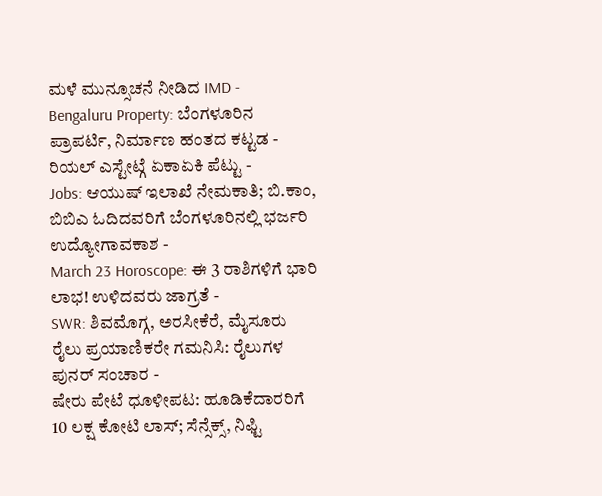ಮಳೆ ಮುನ್ಸೂಚನೆ ನೀಡಿದ IMD -
Bengaluru Property: ಬೆಂಗಳೂರಿನ ಪ್ರಾಪರ್ಟಿ, ನಿರ್ಮಾಣ ಹಂತದ ಕಟ್ಟಡ - ರಿಯಲ್ ಎಸ್ಟೇಟ್ಗೆ ಏಕಾಏಕಿ ಪೆಟ್ಟು -
Jobs: ಆಯುಷ್ ಇಲಾಖೆ ನೇಮಕಾತಿ; ಬಿ.ಕಾಂ, ಬಿಬಿಎ ಓದಿದವರಿಗೆ ಬೆಂಗಳೂರಿನಲ್ಲಿ ಭರ್ಜರಿ ಉದ್ಯೋಗಾವಕಾಶ -
March 23 Horoscope: ಈ 3 ರಾಶಿಗಳಿಗೆ ಭಾರಿ ಲಾಭ! ಉಳಿದವರು ಜಾಗ್ರತೆ -
SWR: ಶಿವಮೊಗ್ಗ, ಅರಸೀಕೆರೆ, ಮೈಸೂರು ರೈಲು ಪ್ರಯಾಣಿಕರೇ ಗಮನಿಸಿ: ರೈಲುಗಳ ಪುನರ್ ಸಂಚಾರ -
ಷೇರು ಪೇಟೆ ಧೂಳೀಪಟ: ಹೂಡಿಕೆದಾರರಿಗೆ 10 ಲಕ್ಷ ಕೋಟಿ ಲಾಸ್; ಸೆನ್ಸೆಕ್ಸ್, ನಿಫ್ಟಿ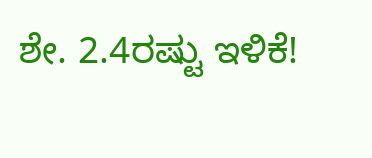ಶೇ. 2.4ರಷ್ಟು ಇಳಿಕೆ!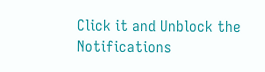Click it and Unblock the Notifications